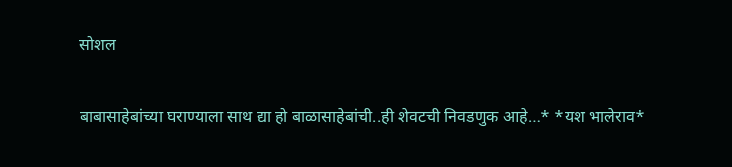सोशल

बाबासाहेबांच्या घराण्याला साथ द्या हो बाळासाहेबांची..ही शेवटची निवडणुक आहे…* *यश भालेराव*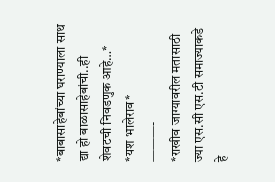*बाबासाहेबांच्या घराण्याला साथ द्या हो बाळासाहेबांची..ही शेवटची निवडणुक आहे…*
*यश भालेराव*
———-
*राखीव जाग्यावरील मतासाठी ज्या एस.सी एस.टी समाज्याकडे हे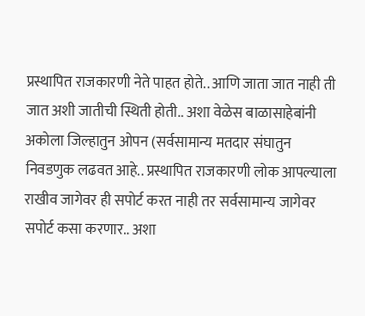प्रस्थापित राजकारणी नेते पाहत होते.. आणि जाता जात नाही ती जात अशी जातीची स्थिती होती.. अशा वेळेस बाळासाहेबांनी अकोला जिल्हातुन ओपन (सर्वसामान्य मतदार संघातुन निवडणुक लढवत आहे.. प्रस्थापित राजकारणी लोक आपल्याला राखीव जागेवर ही सपोर्ट करत नाही तर सर्वसामान्य जागेवर सपोर्ट कसा करणार.. अशा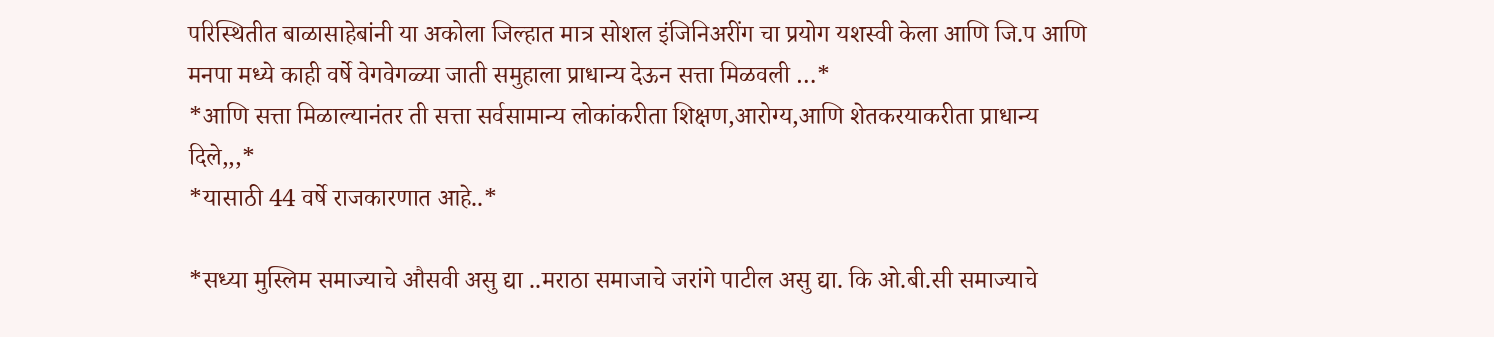परिस्थितीत बाळासाहेबांनी या अकोला जिल्हात मात्र सोशल इंजिनिअरींग चा प्रयोग यशस्वी केला आणि जि.प आणि मनपा मध्ये काही वर्षे वेगवेगळ्या जाती समुहाला प्राधान्य देऊन सत्ता मिळवली …*
*आणि सत्ता मिळाल्यानंतर ती सत्ता सर्वसामान्य लोकांकरीता शिक्षण,आरोग्य,आणि शेतकरयाकरीता प्राधान्य दिले,,,*
*यासाठी 44 वर्षे राजकारणात आहे..*

*सध्या मुस्लिम समाज्याचे औसवी असु द्या ..मराठा समाजाचे जरांगे पाटील असु द्या. कि ओ.बी.सी समाज्याचे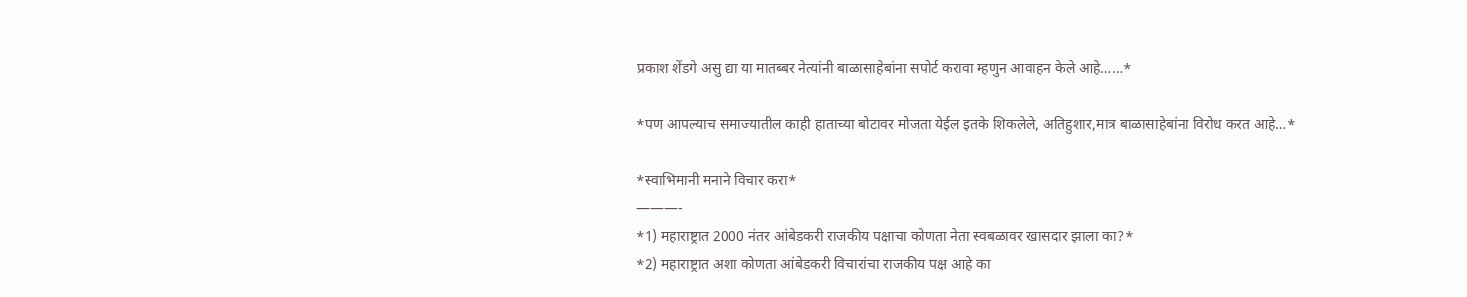प्रकाश शेंडगे असु द्या या मातब्बर नेत्यांनी बाळासाहेबांना सपोर्ट करावा म्हणुन आवाहन केले आहे……*

*पण आपल्याच समाज्यातील काही हाताच्या बोटावर मोजता येईल इतके शिकलेले, अतिहुशार,मात्र बाळासाहेबांना विरोध करत आहे…*

*स्वाभिमानी मनाने विचार करा*
———-
*1) महाराष्ट्रात 2000 नंतर आंबेडकरी राजकीय पक्षाचा कोणता नेता स्वबळावर खासदार झाला का?*
*2) महाराष्ट्रात अशा कोणता आंबेडकरी विचारांचा राजकीय पक्ष आहे का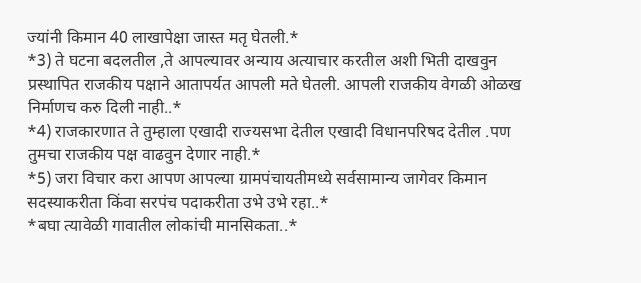ज्यांनी किमान 40 लाखापेक्षा जास्त मतृ घेतली.*
*3) ते घटना बदलतील ,ते आपल्यावर अन्याय अत्याचार करतील अशी भिती दाखवुन प्रस्थापित राजकीय पक्षाने आतापर्यत आपली मते घेतली. आपली राजकीय वेगळी ओळख निर्माणच करु दिली नाही..*
*4) राजकारणात ते तुम्हाला एखादी राज्यसभा देतील एखादी विधानपरिषद देतील .पण तुमचा राजकीय पक्ष वाढवुन देणार नाही.*
*5) जरा विचार करा आपण आपल्या ग्रामपंचायतीमध्ये सर्वसामान्य जागेवर किमान सदस्याकरीता किंवा सरपंच पदाकरीता उभे उभे रहा..*
*बघा त्यावेळी गावातील लोकांची मानसिकता..*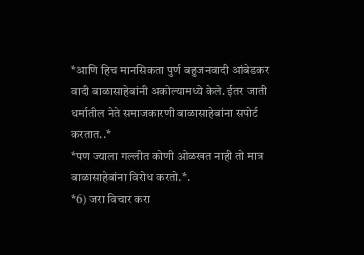*आणि हिच मानसिकता पुर्ण बहुजनवादी आंबेडकर वादी बाळासाहेबांनी अकोल्यामध्ये केले. ईतर जाती धर्मातील नेते समाजकारणी बाळासाहेबांना सपोर्ट करतात..*
*पण ज्याला गल्लीत कोणी ओळखत नाही तो मात्र बाळासाहेबांना विरोध करतो.*.
*6) जरा विचार करा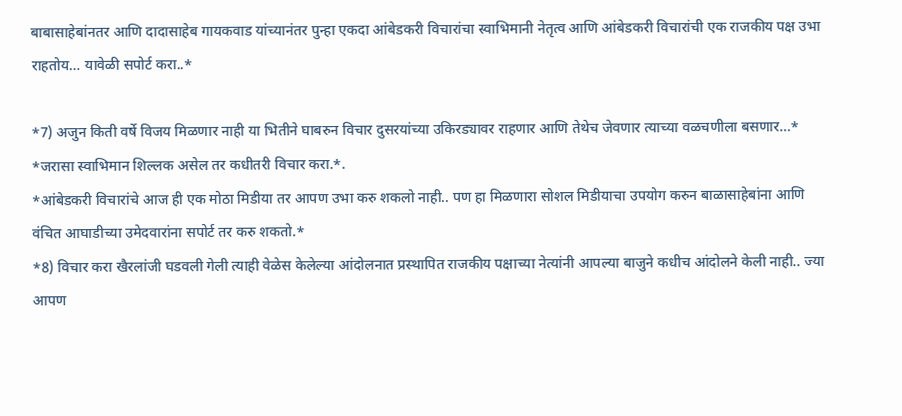बाबासाहेबांनतर आणि दादासाहेब गायकवाड यांच्यानंतर पुन्हा एकदा आंबेडकरी विचारांचा स्वाभिमानी नेतृत्व आणि आंबेडकरी विचारांची एक राजकीय पक्ष उभा राहतोय… यावेळी सपोर्ट करा..*

*7) अजुन किती वर्षे विजय मिळणार नाही या भितीने घाबरुन विचार दुसरयांच्या उकिरड्यावर राहणार आणि तेथेच जेवणार त्याच्या वळचणीला बसणार…*
*जरासा स्वाभिमान शिल्लक असेल तर कधीतरी विचार करा.*.
*आंबेडकरी विचारांचे आज ही एक मोठा मिडीया तर आपण उभा करु शकलो नाही.. पण हा मिळणारा सोशल मिडीयाचा उपयोग करुन बाळासाहेबांना आणि वंचित आघाडीच्या उमेदवारांना सपोर्ट तर करु शकतो.*
*8) विचार करा खैरलांजी घडवली गेली त्याही वेळेस केलेल्या आंदोलनात प्रस्थापित राजकीय पक्षाच्या नेत्यांनी आपल्या बाजुने कधीच आंदोलने केली नाही.. ज्या आपण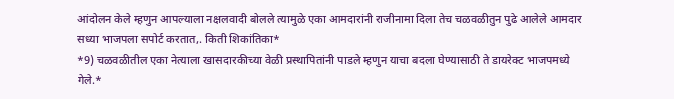आंदोलन केले म्हणुन आपल्याला नक्षलवादी बोलले त्यामुळे एका आमदारांनी राजीनामा दिला तेच चळवळीतुन पुढे आलेले आमदार सध्या भाजपला सपोर्ट करतात,. किती शिकांतिका*
*9) चळवळीतील एका नेत्याला खासदारकीच्या वेळी प्रस्थापितांनी पाडले म्हणुन याचा बदला घेण्यासाठी ते डायरेक्ट भाजपमध्ये गेले.*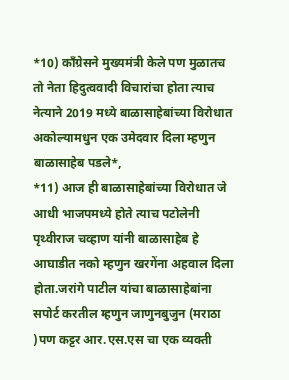*10) काँग्रेसने मुख्यमंत्री केले पण मुळातच तो नेता हिदुत्ववादी विचारांचा होता त्याच नेत्याने 2019 मध्ये बाळासाहेबांच्या विरोधात अकोल्यामधुन एक उमेदवार दिला म्हणुन बाळासाहेब पडले*,
*11) आज ही बाळासाहेबांच्या विरोधात जे आधी भाजपमध्ये होते त्याच पटोलेनी पृथ्वीराज चव्हाण यांनी बाळासाहेब हे आघाडीत नको म्हणुन खरगेंना अहवाल दिला होता.जरांगे पाटील यांचा बाळासाहेबांना सपोर्ट करतील म्हणुन जाणुनबुजुन (मराठा )पण कट्टर आर.एस.एस चा एक व्यक्ती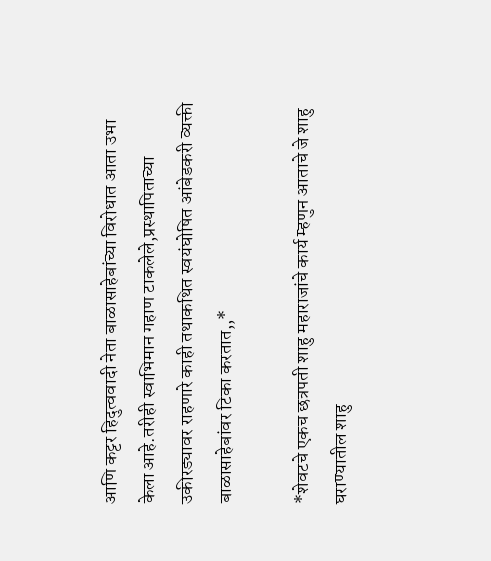आणि कट्टर हिदुत्ववादी नेता बाळासाहेबांच्या विरोधात आता उभा केला आहे.तरीही स्वाभिमान गहाण टाकलेले,प्रस्थापिताच्या उकीरड्यावर राहणारे काही तथाकथित स्वयंघोषित आंबेडकरी व्यक्ती बाळासाहेबांवर टिका करतात,,*

*शेवटचे एकच छत्रपती शाहु महाराजांचे कार्य म्हणुन आताचे जे शाहु घराण्यातील शाहु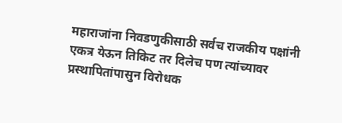महाराजांना निवडणुकीसाठी सर्वच राजकीय पक्षांनी एकत्र येऊन तिकिट तर दिलेच पण त्यांच्यावर प्रस्थापितांपासुन विरोधक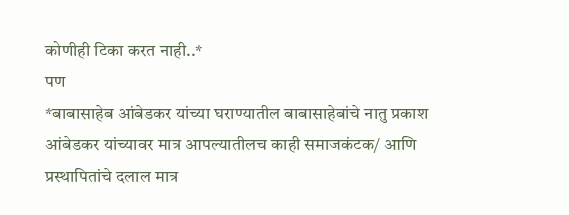कोणीही टिका करत नाही..*
पण
*बाबासाहेब आंबेडकर यांच्या घराण्यातील बाबासाहेबांचे नातु प्रकाश आंबेडकर यांच्यावर मात्र आपल्यातीलच काही समाजकंटक/ आणि प्रस्थापितांचे दलाल मात्र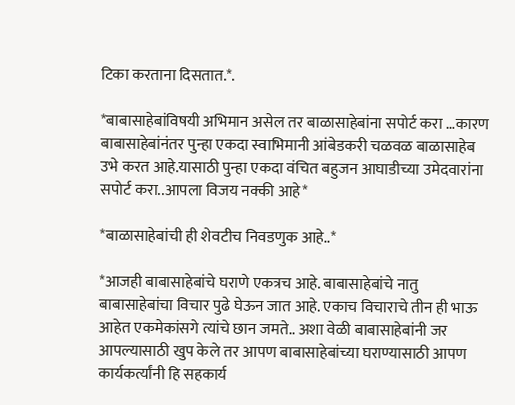टिका करताना दिसतात.*.

*बाबासाहेबांविषयी अभिमान असेल तर बाळासाहेबांना सपोर्ट करा …कारण बाबासाहेबांनंतर पुन्हा एकदा स्वाभिमानी आंबेडकरी चळवळ बाळासाहेब उभे करत आहे.यासाठी पुन्हा एकदा वंचित बहुजन आघाडीच्या उमेदवारांना सपोर्ट करा..आपला विजय नक्की आहे*

*बाळासाहेबांची ही शेवटीच निवडणुक आहे..*

*आजही बाबासाहेबांचे घराणे एकत्रच आहे. बाबासाहेबांचे नातु बाबासाहेबांचा विचार पुढे घेऊन जात आहे. एकाच विचाराचे तीन ही भाऊ आहेत एकमेकांसगे त्यांचे छान जमते.. अशा वेळी बाबासाहेबांनी जर आपल्यासाठी खुप केले तर आपण बाबासाहेबांच्या घराण्यासाठी आपण कार्यकर्त्यांनी हि सहकार्य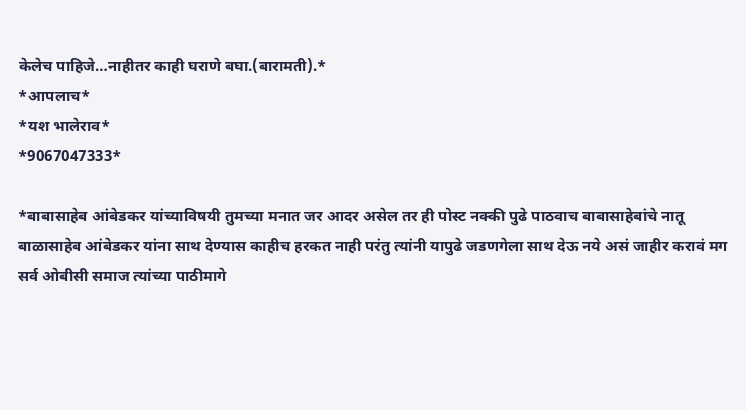केलेच पाहिजे…नाहीतर काही घराणे बघा.(बारामती).*
*आपलाच*
*यश भालेराव*
*9067047333*

*बाबासाहेब आंबेडकर यांच्याविषयी तुमच्या मनात जर आदर असेल तर ही पोस्ट नक्की पुढे पाठवाच बाबासाहेबांचे नातू बाळासाहेब आंबेडकर यांना साथ देण्यास काहीच हरकत नाही परंतु त्यांनी यापुढे जडणगेला साथ देऊ नये असं जाहीर करावं मग सर्व ओबीसी समाज त्यांच्या पाठीमागे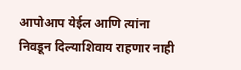आपोआप येईल आणि त्यांना निवडून दिल्याशिवाय राहणार नाही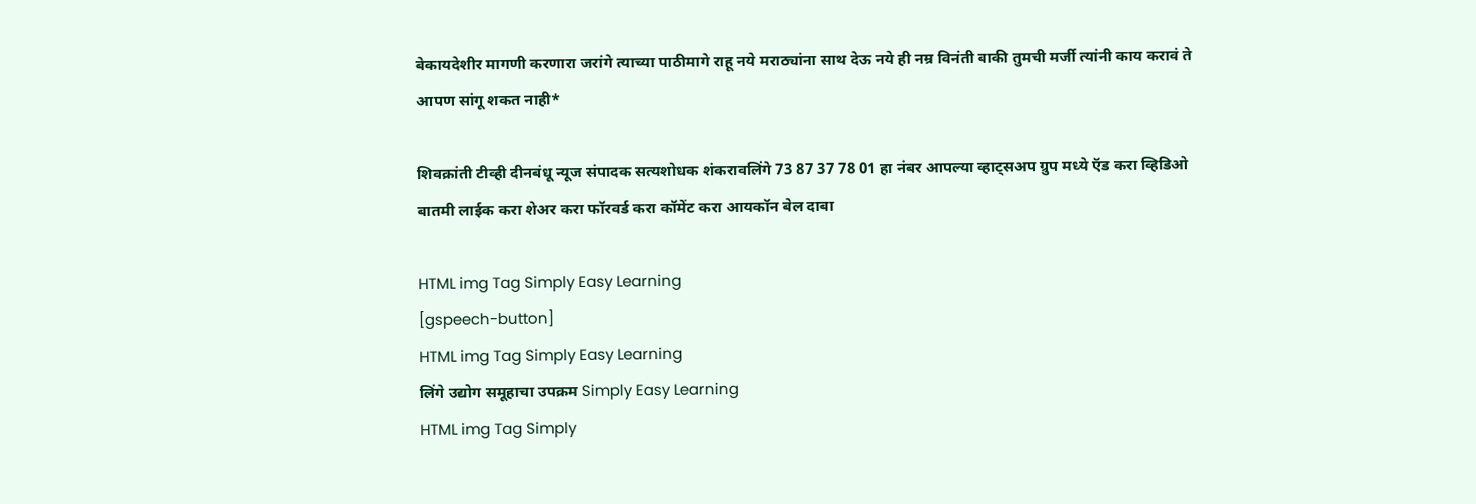बेकायदेशीर मागणी करणारा जरांगे त्याच्या पाठीमागे राहू नये मराठ्यांना साथ देऊ नये ही नम्र विनंती बाकी तुमची मर्जी त्यांनी काय करावं ते आपण सांगू शकत नाही*

शिवक्रांती टीव्ही दीनबंधू न्यूज संपादक सत्यशोधक शंकरावलिंगे 73 87 37 78 01 हा नंबर आपल्या व्हाट्सअप ग्रुप मध्ये ऍड करा व्हिडिओ बातमी लाईक करा शेअर करा फॉरवर्ड करा कॉमेंट करा आयकॉन बेल दाबा

HTML img Tag Simply Easy Learning
[gspeech-button]
HTML img Tag Simply Easy Learning
लिंगे उद्योग समूहाचा उपक्रम Simply Easy Learning
HTML img Tag Simply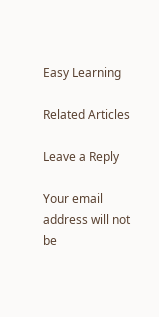Easy Learning

Related Articles

Leave a Reply

Your email address will not be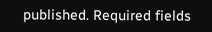published. Required fields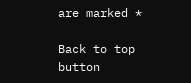are marked *

Back to top button